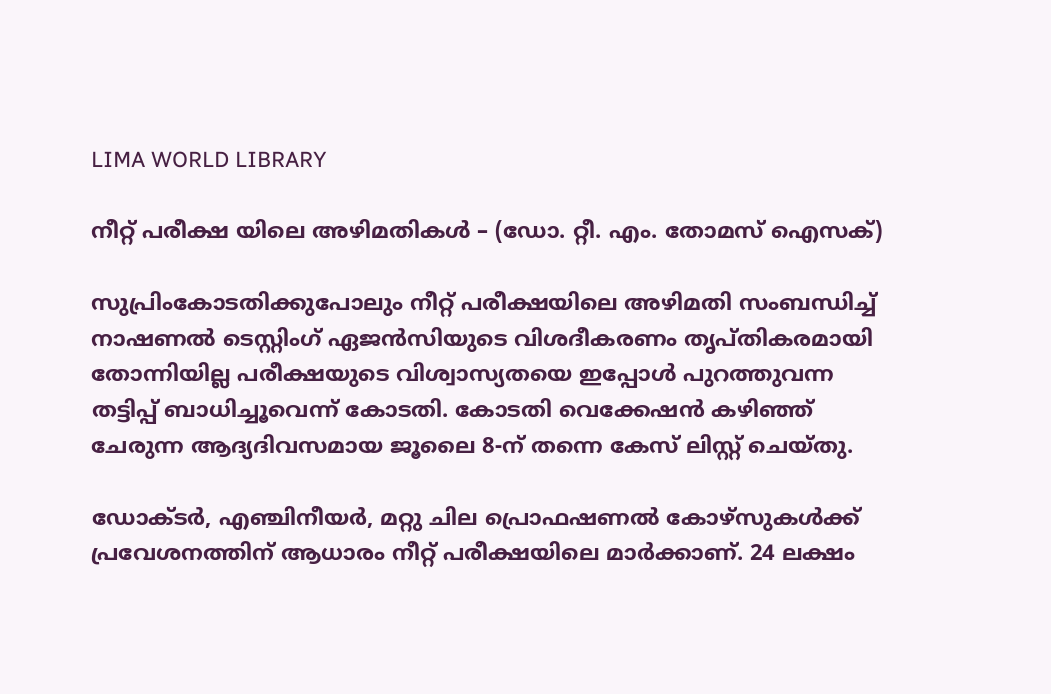LIMA WORLD LIBRARY

നീറ്റ് പരീക്ഷ യിലെ അഴിമതികൾ – (ഡോ. റ്റീ. എം. തോമസ് ഐസക്)

സുപ്രിംകോടതിക്കുപോലും നീറ്റ് പരീക്ഷയിലെ അഴിമതി സംബന്ധിച്ച് നാഷണൽ ടെസ്റ്റിംഗ് ഏജൻസിയുടെ വിശദീകരണം തൃപ്തികരമായി തോന്നിയില്ല പരീക്ഷയുടെ വിശ്വാസ്യതയെ ഇപ്പോൾ പുറത്തുവന്ന തട്ടിപ്പ് ബാധിച്ചൂവെന്ന് കോടതി. കോടതി വെക്കേഷൻ കഴിഞ്ഞ് ചേരുന്ന ആദ്യദിവസമായ ജൂലൈ 8-ന് തന്നെ കേസ് ലിസ്റ്റ് ചെയ്തു.

ഡോക്ടർ, എഞ്ചിനീയർ, മറ്റു ചില പ്രൊഫഷണൽ കോഴ്സുകൾക്ക് പ്രവേശനത്തിന് ആധാരം നീറ്റ് പരീക്ഷയിലെ മാർക്കാണ്. 24 ലക്ഷം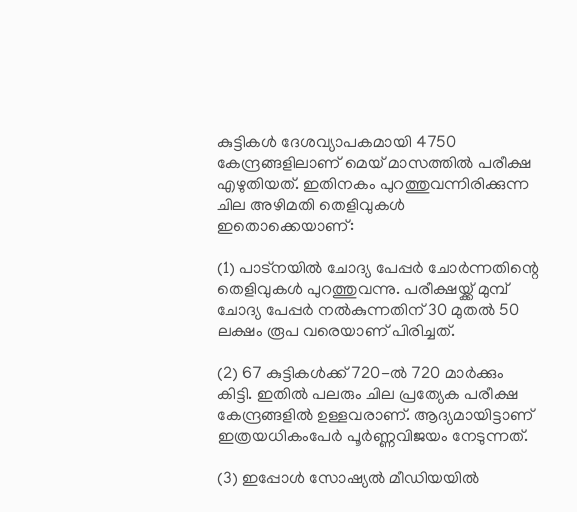കുട്ടികൾ ദേശവ്യാപകമായി 4750 കേന്ദ്രങ്ങളിലാണ് മെയ് മാസത്തിൽ പരീക്ഷ എഴുതിയത്. ഇതിനകം പുറത്തുവന്നിരിക്കുന്ന ചില അഴിമതി തെളിവുകൾ ഇതൊക്കെയാണ്:

(1) പാട്നയിൽ ചോദ്യ പേപ്പർ ചോർന്നതിന്റെ തെളിവുകൾ പുറത്തുവന്നു. പരീക്ഷയ്ക്ക് മുമ്പ് ചോദ്യ പേപ്പർ നൽകുന്നതിന് 30 മുതൽ 50 ലക്ഷം രൂപ വരെയാണ് പിരിച്ചത്.

(2) 67 കുട്ടികൾക്ക് 720-ൽ 720 മാർക്കും കിട്ടി. ഇതിൽ പലരും ചില പ്രത്യേക പരീക്ഷ കേന്ദ്രങ്ങളിൽ ഉള്ളവരാണ്. ആദ്യമായിട്ടാണ് ഇത്രയധികംപേർ പൂർണ്ണവിജയം നേടുന്നത്.

(3) ഇപ്പോൾ സോഷ്യൽ മീഡിയയിൽ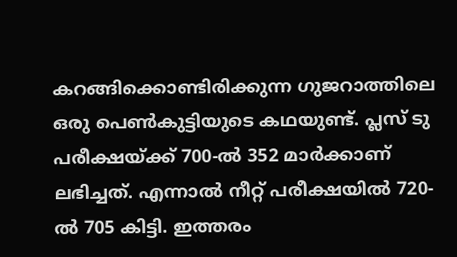കറങ്ങിക്കൊണ്ടിരിക്കുന്ന ഗുജറാത്തിലെ ഒരു പെൺകുട്ടിയുടെ കഥയുണ്ട്. പ്ലസ് ടു പരീക്ഷയ്ക്ക് 700-ൽ 352 മാർക്കാണ് ലഭിച്ചത്. എന്നാൽ നീറ്റ് പരീക്ഷയിൽ 720-ൽ 705 കിട്ടി. ഇത്തരം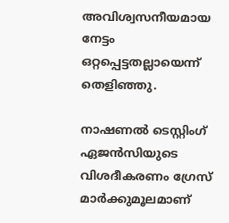അവിശ്വസനീയമായ നേട്ടം ഒറ്റപ്പെട്ടതല്ലായെന്ന് തെളിഞ്ഞു.

നാഷണൽ ടെസ്റ്റിംഗ് ഏജൻസിയുടെ വിശദീകരണം ഗ്രേസ് മാർക്കുമൂലമാണ്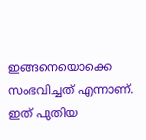ഇങ്ങനെയൊക്കെ സംഭവിച്ചത് എന്നാണ്. ഇത് പുതിയ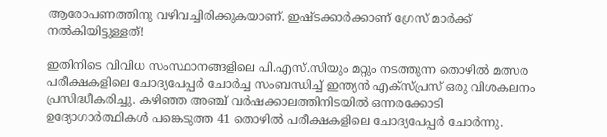ആരോപണത്തിനു വഴിവച്ചിരിക്കുകയാണ്. ഇഷ്ടക്കാർക്കാണ് ഗ്രേസ് മാർക്ക് നൽകിയിട്ടുള്ളത്!

ഇതിനിടെ വിവിധ സംസ്ഥാനങ്ങളിലെ പി.എസ്.സിയും മറ്റും നടത്തുന്ന തൊഴിൽ മത്സര പരീക്ഷകളിലെ ചോദ്യപേപ്പർ ചോർച്ച സംബന്ധിച്ച് ഇന്ത്യൻ എക്സ്പ്രസ് ഒരു വിശകലനം പ്രസിദ്ധീകരിച്ചു. കഴിഞ്ഞ അഞ്ച് വർഷക്കാലത്തിനിടയിൽ ഒന്നരക്കോടി ഉദ്യോഗാർത്ഥികൾ പങ്കെടുത്ത 41 തൊഴിൽ പരീക്ഷകളിലെ ചോദ്യപേപ്പർ ചോർന്നു.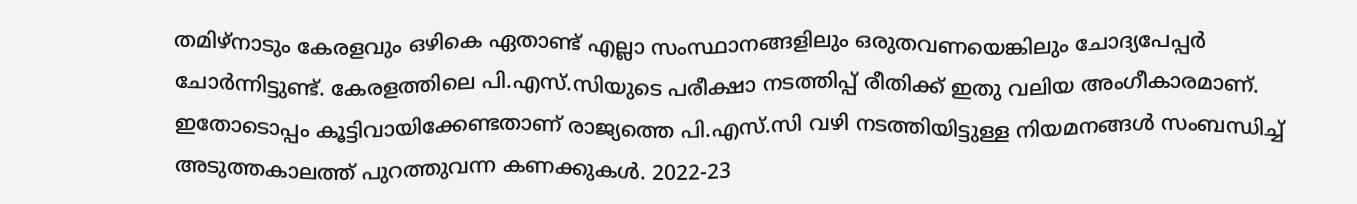തമിഴ്നാടും കേരളവും ഒഴികെ ഏതാണ്ട് എല്ലാ സംസ്ഥാനങ്ങളിലും ഒരുതവണയെങ്കിലും ചോദ്യപേപ്പർ ചോർന്നിട്ടുണ്ട്. കേരളത്തിലെ പി.എസ്.സിയുടെ പരീക്ഷാ നടത്തിപ്പ് രീതിക്ക് ഇതു വലിയ അംഗീകാരമാണ്. ഇതോടൊപ്പം കൂട്ടിവായിക്കേണ്ടതാണ് രാജ്യത്തെ പി.എസ്.സി വഴി നടത്തിയിട്ടുള്ള നിയമനങ്ങൾ സംബന്ധിച്ച് അടുത്തകാലത്ത് പുറത്തുവന്ന കണക്കുകൾ. 2022-23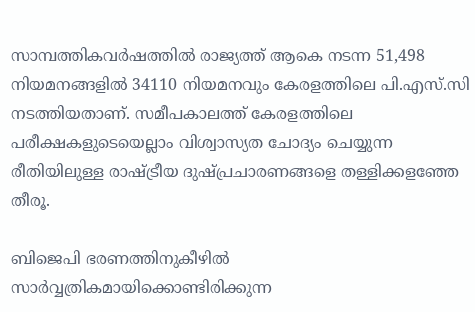സാമ്പത്തികവർഷത്തിൽ രാജ്യത്ത് ആകെ നടന്ന 51,498 നിയമനങ്ങളിൽ 34110 നിയമനവും കേരളത്തിലെ പി.എസ്.സി നടത്തിയതാണ്. സമീപകാലത്ത് കേരളത്തിലെ പരീക്ഷകളുടെയെല്ലാം വിശ്വാസ്യത ചോദ്യം ചെയ്യുന്ന രീതിയിലുള്ള രാഷ്ട്രീയ ദുഷ്പ്രചാരണങ്ങളെ തള്ളിക്കളഞ്ഞേ തീരൂ.

ബിജെപി ഭരണത്തിനുകീഴിൽ സാർവ്വത്രികമായിക്കൊണ്ടിരിക്കുന്ന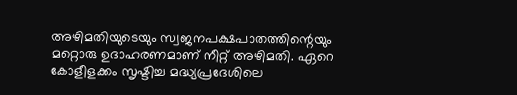അഴിമതിയുടെയും സ്വജനപക്ഷപാതത്തിന്റെയും മറ്റൊരു ഉദാഹരണമാണ് നീറ്റ് അഴിമതി. ഏറെ കോളീളക്കം സൃഷ്ടിച്ച മദ്ധ്യപ്രദേശിലെ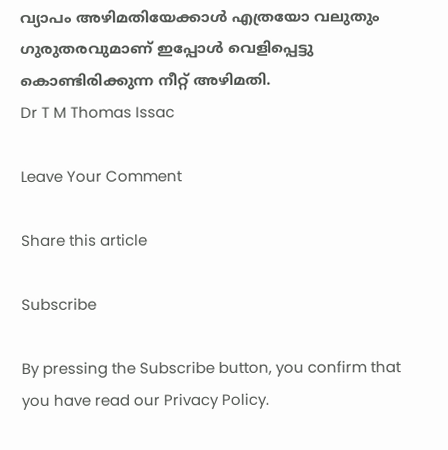വ്യാപം അഴിമതിയേക്കാൾ എത്രയോ വലുതും ഗുരുതരവുമാണ് ഇപ്പോൾ വെളിപ്പെട്ടു കൊണ്ടിരിക്കുന്ന നീറ്റ് അഴിമതി.
Dr T M Thomas Issac

Leave Your Comment

Share this article

Subscribe

By pressing the Subscribe button, you confirm that you have read our Privacy Policy.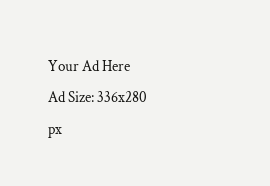Your Ad Here
Ad Size: 336x280 px